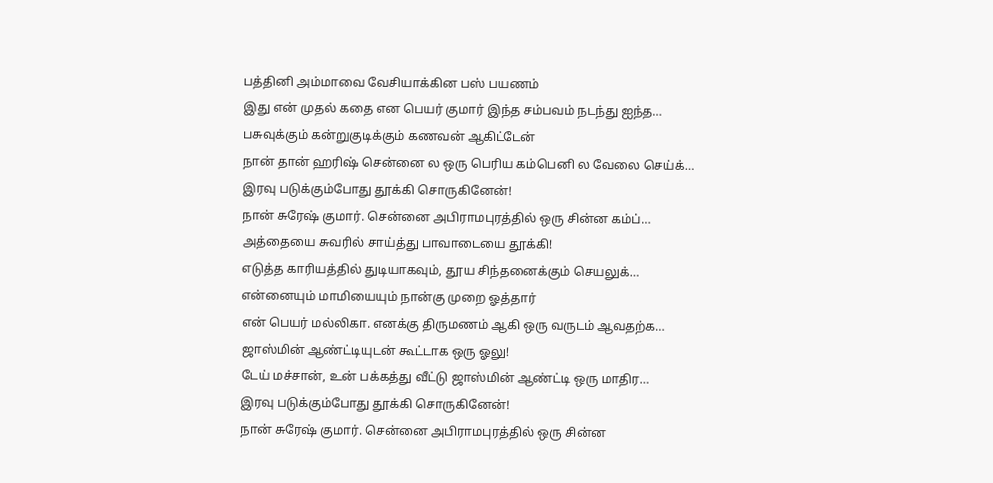பத்தினி அம்மாவை வேசியாக்கின பஸ் பயணம்
இது என் முதல் கதை என பெயர் குமார் இந்த சம்பவம் நடந்து ஐந்த…
பசுவுக்கும் கன்றுகுடிக்கும் கணவன் ஆகிட்டேன்
நான் தான் ஹரிஷ் சென்னை ல ஒரு பெரிய கம்பெனி ல வேலை செய்க்…
இரவு படுக்கும்போது தூக்கி சொருகினேன்!
நான் சுரேஷ் குமார். சென்னை அபிராமபுரத்தில் ஒரு சின்ன கம்ப்…
அத்தையை சுவரில் சாய்த்து பாவாடையை தூக்கி!
எடுத்த காரியத்தில் துடியாகவும், தூய சிந்தனைக்கும் செயலுக்…
என்னையும் மாமியையும் நான்கு முறை ஓத்தார்
என் பெயர் மல்லிகா. எனக்கு திருமணம் ஆகி ஒரு வருடம் ஆவதற்க…
ஜாஸ்மின் ஆண்ட்டியுடன் கூட்டாக ஒரு ஓலு!
டேய் மச்சான், உன் பக்கத்து வீட்டு ஜாஸ்மின் ஆண்ட்டி ஒரு மாதிர…
இரவு படுக்கும்போது தூக்கி சொருகினேன்!
நான் சுரேஷ் குமார். சென்னை அபிராமபுரத்தில் ஒரு சின்ன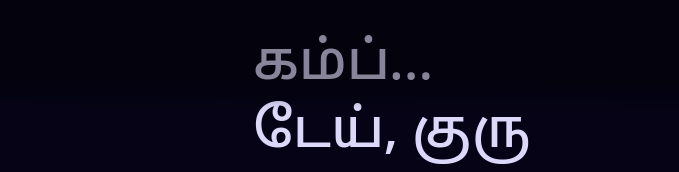கம்ப்…
டேய், குரு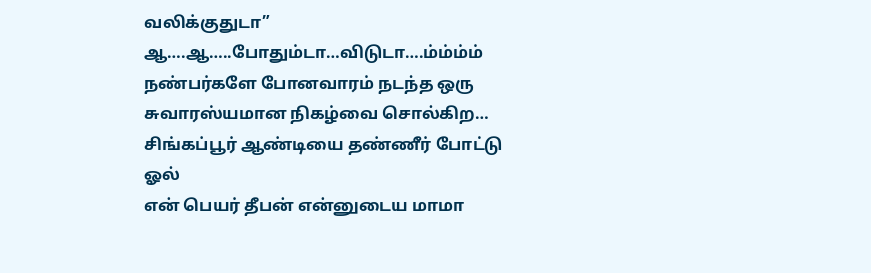வலிக்குதுடா” ஆ….ஆ…..போதும்டா…விடுடா….ம்ம்ம்ம்
நண்பர்களே போனவாரம் நடந்த ஒரு சுவாரஸ்யமான நிகழ்வை சொல்கிற…
சிங்கப்பூர் ஆண்டியை தண்ணீர் போட்டு ஓல்
என் பெயர் தீபன் என்னுடைய மாமா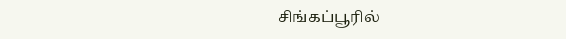சிங்கப்பூரில்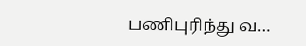பணிபுரிந்து வ…